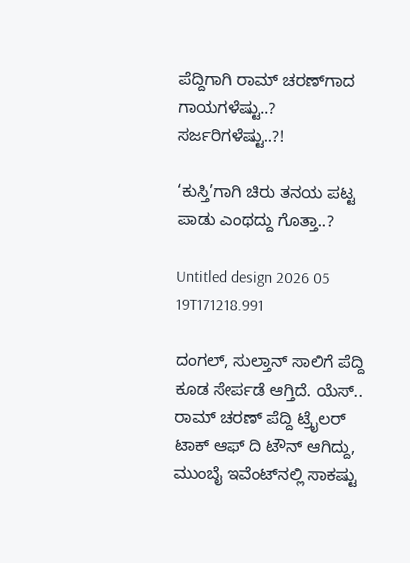ಪೆದ್ದಿಗಾಗಿ ರಾಮ್ ಚರಣ್‌‌ಗಾದ ಗಾಯಗಳೆಷ್ಟು..? ಸರ್ಜರಿಗಳೆಷ್ಟು..?!

‘ಕುಸ್ತಿ’ಗಾಗಿ ಚಿರು ತನಯ ಪಟ್ಟ ಪಾಡು ಎಂಥದ್ದು ಗೊತ್ತಾ..?

Untitled design 2026 05 19T171218.991

ದಂಗಲ್, ಸುಲ್ತಾನ್ ಸಾಲಿಗೆ ಪೆದ್ದಿ ಕೂಡ ಸೇರ್ಪಡೆ ಆಗ್ತಿದೆ. ಯೆಸ್.. ರಾಮ್ ಚರಣ್ ಪೆದ್ದಿ ಟ್ರೈಲರ್ ಟಾಕ್ ಆಫ್ ದಿ ಟೌನ್ ಆಗಿದ್ದು, ಮುಂಬೈ ಇವೆಂಟ್‌‌ನಲ್ಲಿ ಸಾಕಷ್ಟು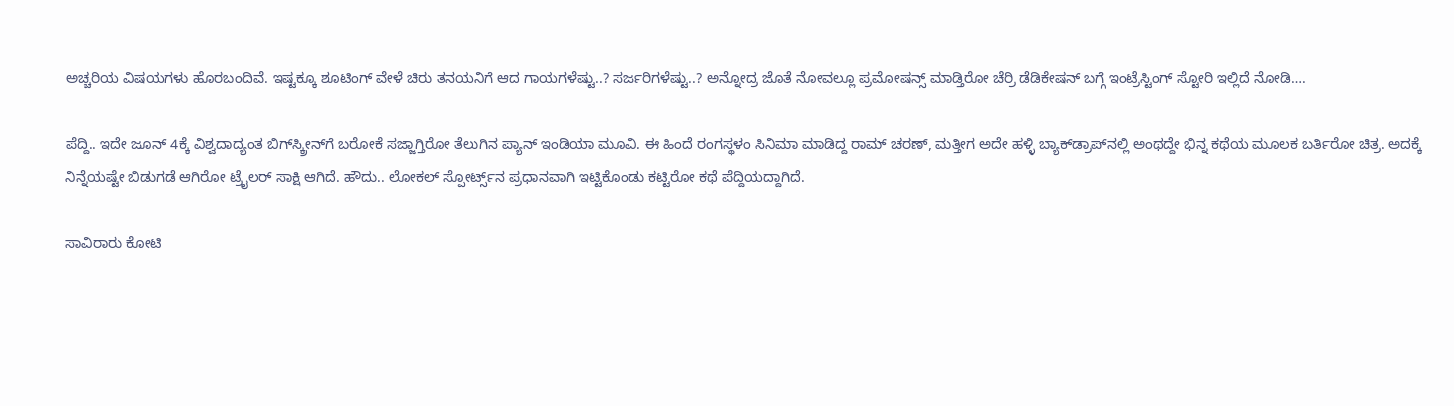ಅಚ್ಚರಿಯ ವಿಷಯಗಳು ಹೊರಬಂದಿವೆ. ಇಷ್ಟಕ್ಕೂ ಶೂಟಿಂಗ್ ವೇಳೆ ಚಿರು ತನಯನಿಗೆ ಆದ ಗಾಯಗಳೆಷ್ಟು..? ಸರ್ಜರಿಗಳೆಷ್ಟು..? ಅನ್ನೋದ್ರ ಜೊತೆ ನೋವಲ್ಲೂ ಪ್ರಮೋಷನ್ಸ್ ಮಾಡ್ತಿರೋ ಚೆರ್ರಿ ಡೆಡಿಕೇಷನ್‌‌ ಬಗ್ಗೆ ಇಂಟ್ರೆಸ್ಟಿಂಗ್‌ ಸ್ಟೋರಿ ಇಲ್ಲಿದೆ ನೋಡಿ….

ಪೆದ್ದಿ.. ಇದೇ ಜೂನ್ 4ಕ್ಕೆ ವಿಶ್ವದಾದ್ಯಂತ ಬಿಗ್‌‌ಸ್ಕ್ರೀನ್‌‌ಗೆ ಬರೋಕೆ ಸಜ್ಜಾಗ್ತಿರೋ ತೆಲುಗಿನ ಪ್ಯಾನ್ ಇಂಡಿಯಾ ಮೂವಿ. ಈ ಹಿಂದೆ ರಂಗಸ್ಥಳಂ ಸಿನಿಮಾ ಮಾಡಿದ್ದ ರಾಮ್ ಚರಣ್, ಮತ್ತೀಗ ಅದೇ ಹಳ್ಳಿ ಬ್ಯಾಕ್‌ಡ್ರಾಪ್‌‌ನಲ್ಲಿ ಅಂಥದ್ದೇ ಭಿನ್ನ ಕಥೆಯ ಮೂಲಕ ಬರ್ತಿರೋ ಚಿತ್ರ. ಅದಕ್ಕೆ ನಿನ್ನೆಯಷ್ಟೇ ಬಿಡುಗಡೆ ಆಗಿರೋ ಟ್ರೈಲರ್ ಸಾಕ್ಷಿ ಆಗಿದೆ. ಹೌದು.. ಲೋಕಲ್ ಸ್ಪೋರ್ಟ್ಸ್‌ನ ಪ್ರಧಾನವಾಗಿ ಇಟ್ಟಿಕೊಂಡು ಕಟ್ಟಿರೋ ಕಥೆ ಪೆದ್ದಿಯದ್ದಾಗಿದೆ.

ಸಾವಿರಾರು ಕೋಟಿ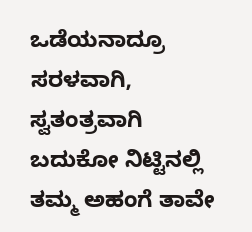ಒಡೆಯನಾದ್ರೂ ಸರಳವಾಗಿ, ಸ್ವತಂತ್ರವಾಗಿ ಬದುಕೋ ನಿಟ್ಟಿನಲ್ಲಿ ತಮ್ಮ ಅಹಂಗೆ ತಾವೇ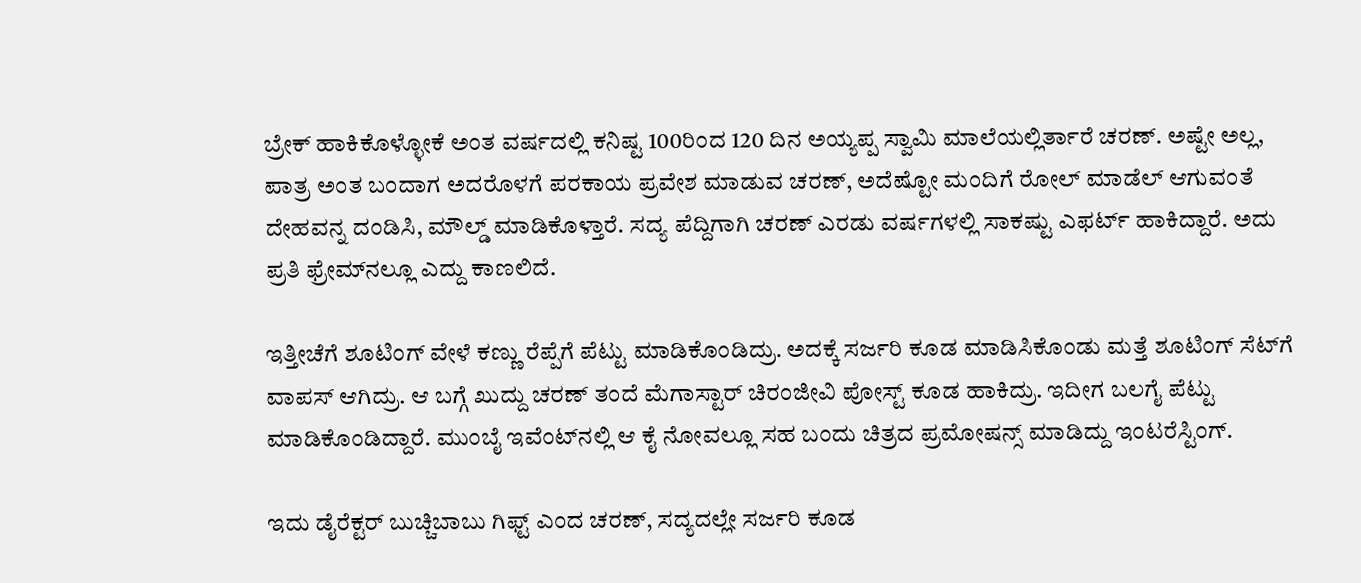ಬ್ರೇಕ್ ಹಾಕಿಕೊಳ್ಳೋಕೆ ಅಂತ ವರ್ಷದಲ್ಲಿ ಕನಿಷ್ಟ 100ರಿಂದ 120 ದಿನ ಅಯ್ಯಪ್ಪ ಸ್ವಾಮಿ ಮಾಲೆಯಲ್ಲಿರ್ತಾರೆ ಚರಣ್. ಅಷ್ಟೇ ಅಲ್ಲ, ಪಾತ್ರ ಅಂತ ಬಂದಾಗ ಅದರೊಳಗೆ ಪರಕಾಯ ಪ್ರವೇಶ ಮಾಡುವ ಚರಣ್, ಅದೆಷ್ಟೋ ಮಂದಿಗೆ ರೋಲ್ ಮಾಡೆಲ್ ಆಗುವಂತೆ ದೇಹವನ್ನ ದಂಡಿಸಿ, ಮೌಲ್ಡ್ ಮಾಡಿಕೊಳ್ತಾರೆ. ಸದ್ಯ ಪೆದ್ದಿಗಾಗಿ ಚರಣ್‌‌ ಎರಡು ವರ್ಷಗಳಲ್ಲಿ ಸಾಕಷ್ಟು ಎಫರ್ಟ್ ಹಾಕಿದ್ದಾರೆ. ಅದು ಪ್ರತಿ ಫ್ರೇಮ್‌‌ನಲ್ಲೂ ಎದ್ದು ಕಾಣಲಿದೆ.

ಇತ್ತೀಚೆಗೆ ಶೂಟಿಂಗ್ ವೇಳೆ ಕಣ್ಣು ರೆಪ್ಪೆಗೆ ಪೆಟ್ಟು ಮಾಡಿಕೊಂಡಿದ್ರು. ಅದಕ್ಕೆ ಸರ್ಜರಿ ಕೂಡ ಮಾಡಿಸಿಕೊಂಡು ಮತ್ತೆ ಶೂಟಿಂಗ್ ಸೆಟ್‌‌ಗೆ ವಾಪಸ್ ಆಗಿದ್ರು. ಆ ಬಗ್ಗೆ ಖುದ್ದು ಚರಣ್ ತಂದೆ ಮೆಗಾಸ್ಟಾರ್ ಚಿರಂಜೀವಿ ಪೋಸ್ಟ್ ಕೂಡ ಹಾಕಿದ್ರು. ಇದೀಗ ಬಲಗೈ ಪೆಟ್ಟು ಮಾಡಿಕೊಂಡಿದ್ದಾರೆ. ಮುಂಬೈ ಇವೆಂಟ್‌‌ನಲ್ಲಿ ಆ ಕೈ ನೋವಲ್ಲೂ ಸಹ ಬಂದು ಚಿತ್ರದ ಪ್ರಮೋಷನ್ಸ್ ಮಾಡಿದ್ದು ಇಂಟರೆಸ್ಟಿಂಗ್.

ಇದು ಡೈರೆಕ್ಟರ್ ಬುಚ್ಚಿಬಾಬು ಗಿಫ್ಟ್ ಎಂದ ಚರಣ್, ಸದ್ಯದಲ್ಲೇ ಸರ್ಜರಿ ಕೂಡ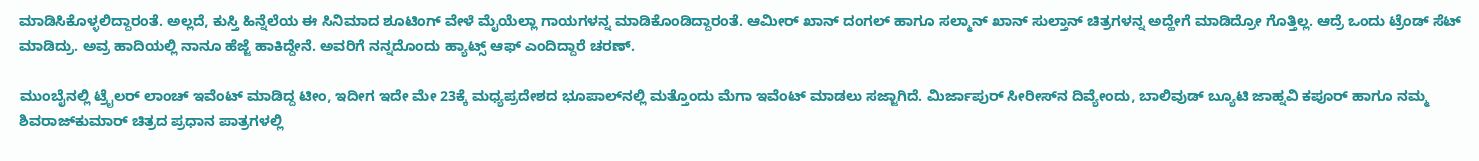ಮಾಡಿಸಿಕೊಳ್ಳಲಿದ್ದಾರಂತೆ. ಅಲ್ಲದೆ, ಕುಸ್ತಿ ಹಿನ್ನೆಲೆಯ ಈ ಸಿನಿಮಾದ ಶೂಟಿಂಗ್ ವೇಳೆ ಮೈಯೆಲ್ಲಾ ಗಾಯಗಳನ್ನ ಮಾಡಿಕೊಂಡಿದ್ದಾರಂತೆ. ಆಮೀರ್ ಖಾನ್ ದಂಗಲ್ ಹಾಗೂ ಸಲ್ಮಾನ್ ಖಾನ್ ಸುಲ್ತಾನ್ ಚಿತ್ರಗಳನ್ನ ಅದ್ಹೇಗೆ ಮಾಡಿದ್ರೋ ಗೊತ್ತಿಲ್ಲ. ಆದ್ರೆ ಒಂದು ಟ್ರೆಂಡ್ ಸೆಟ್ ಮಾಡಿದ್ರು. ಅವ್ರ ಹಾದಿಯಲ್ಲಿ ನಾನೂ ಹೆಜ್ಜೆ ಹಾಕಿದ್ದೇನೆ. ಅವರಿಗೆ ನನ್ನದೊಂದು ಹ್ಯಾಟ್ಸ್ ಆಫ್ ಎಂದಿದ್ದಾರೆ ಚರಣ್.

ಮುಂಬೈನಲ್ಲಿ ಟ್ರೈಲರ್ ಲಾಂಚ್ ಇವೆಂಟ್ ಮಾಡಿದ್ದ ಟೀಂ, ಇದೀಗ ಇದೇ ಮೇ 23ಕ್ಕೆ ಮಧ್ಯಪ್ರದೇಶದ ಭೂಪಾಲ್‌‌ನಲ್ಲಿ ಮತ್ತೊಂದು ಮೆಗಾ ಇವೆಂಟ್ ಮಾಡಲು ಸಜ್ಜಾಗಿದೆ. ಮಿರ್ಜಾಪುರ್ ಸೀರೀಸ್‌‌ನ ದಿವ್ಯೇಂದು, ಬಾಲಿವುಡ್ ಬ್ಯೂಟಿ ಜಾಹ್ನವಿ ಕಪೂರ್ ಹಾಗೂ ನಮ್ಮ ಶಿವರಾಜ್‌‌ಕುಮಾರ್ ಚಿತ್ರದ ಪ್ರಧಾನ ಪಾತ್ರಗಳಲ್ಲಿ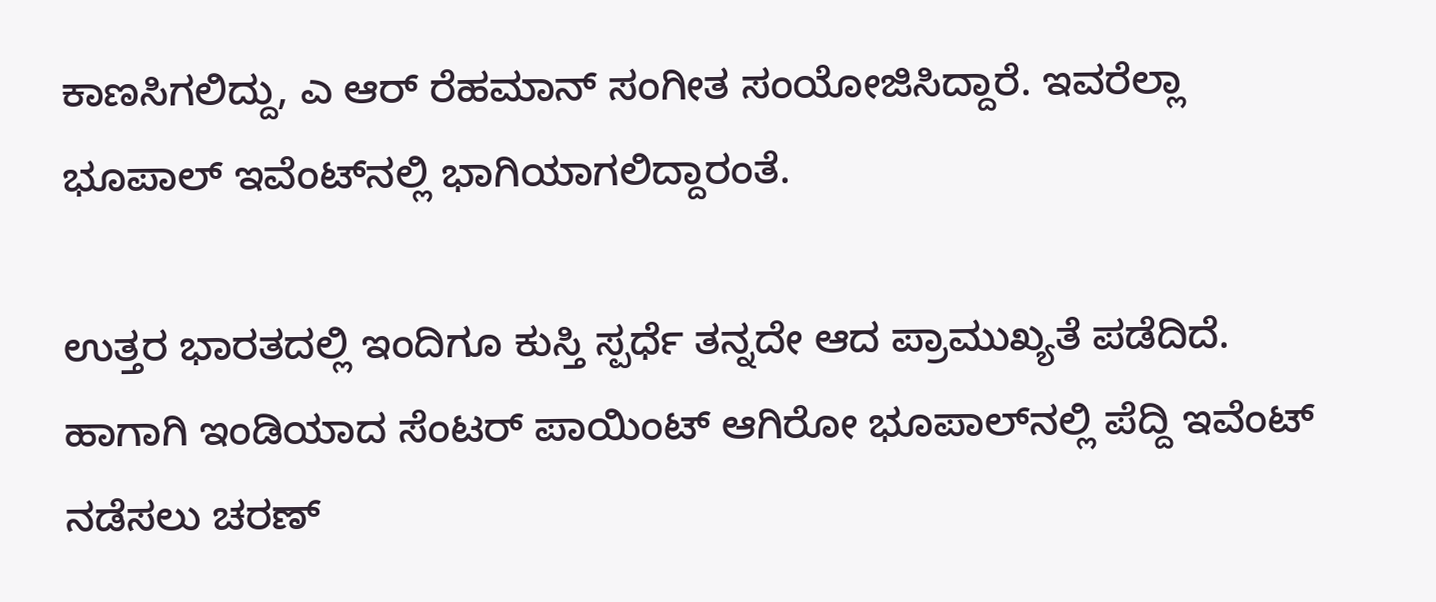ಕಾಣಸಿಗಲಿದ್ದು, ಎ ಆರ್ ರೆಹಮಾನ್ ಸಂಗೀತ ಸಂಯೋಜಿಸಿದ್ದಾರೆ. ಇವರೆಲ್ಲಾ ಭೂಪಾಲ್ ಇವೆಂಟ್‌‌ನಲ್ಲಿ ಭಾಗಿಯಾಗಲಿದ್ದಾರಂತೆ.

ಉತ್ತರ ಭಾರತದಲ್ಲಿ ಇಂದಿಗೂ ಕುಸ್ತಿ ಸ್ಪರ್ಧೆ ತನ್ನದೇ ಆದ ಪ್ರಾಮುಖ್ಯತೆ ಪಡೆದಿದೆ. ಹಾಗಾಗಿ ಇಂಡಿಯಾದ ಸೆಂಟರ್ ಪಾಯಿಂಟ್ ಆಗಿರೋ ಭೂಪಾಲ್‌‌ನಲ್ಲಿ ಪೆದ್ದಿ ಇವೆಂಟ್ ನಡೆಸಲು ಚರಣ್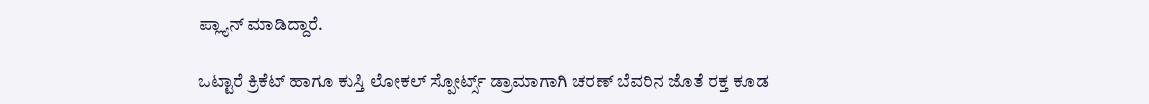ಪ್ಲ್ಯಾನ್ ಮಾಡಿದ್ದಾರೆ.

ಒಟ್ಟಾರೆ ಕ್ರಿಕೆಟ್ ಹಾಗೂ ಕುಸ್ತಿ ಲೋಕಲ್ ಸ್ಪೋರ್ಟ್ಸ್ ಡ್ರಾಮಾಗಾಗಿ ಚರಣ್ ಬೆವರಿನ ಜೊತೆ ರಕ್ತ ಕೂಡ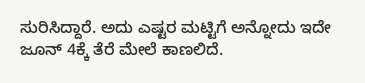ಸುರಿಸಿದ್ದಾರೆ. ಅದು ಎಷ್ಟರ ಮಟ್ಟಿಗೆ ಅನ್ನೋದು ಇದೇ ಜೂನ್ 4ಕ್ಕೆ ತೆರೆ ಮೇಲೆ ಕಾಣಲಿದೆ.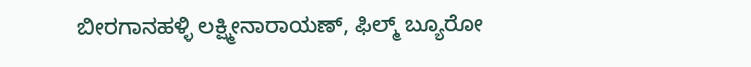ಬೀರಗಾನಹಳ್ಳಿ ಲಕ್ಷ್ಮೀನಾರಾಯಣ್, ಫಿಲ್ಮ್ ಬ್ಯೂರೋ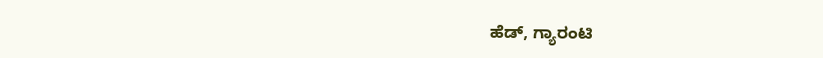ಹೆಡ್, ಗ್ಯಾರಂಟಿ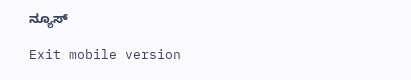ನ್ಯೂಸ್

Exit mobile version